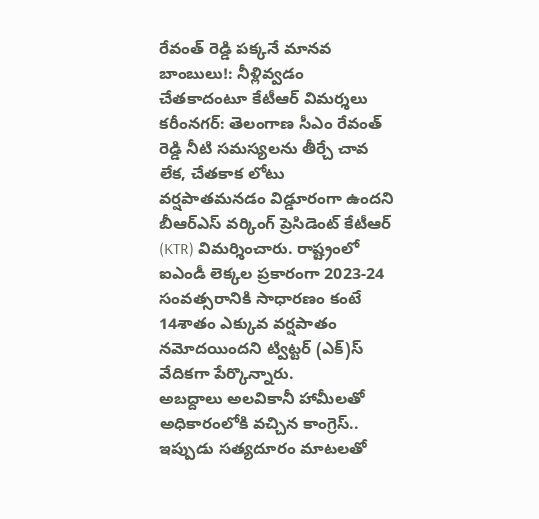రేవంత్ రెడ్డి పక్కనే మానవ బాంబులు!: నీళ్లివ్వడం చేతకాదంటూ కేటీఆర్ విమర్శలు
కరీంనగర్: తెలంగాణ సీఎం రేవంత్ రెడ్డి నీటి సమస్యలను తీర్చే చావ లేక, చేతకాక లోటు వర్షపాతమనడం విడ్డూరంగా ఉందని బీఆర్ఎస్ వర్కింగ్ ప్రెసిడెంట్ కేటీఆర్ (KTR) విమర్శించారు. రాష్ట్రంలో ఐఎండీ లెక్కల ప్రకారంగా 2023-24 సంవత్సరానికి సాధారణం కంటే 14శాతం ఎక్కువ వర్షపాతం నమోదయిందని ట్విట్టర్ (ఎక్)స్ వేదికగా పేర్కొన్నారు.
అబద్దాలు అలవికానీ హామీలతో అధికారంలోకి వచ్చిన కాంగ్రెస్.. ఇప్పుడు సత్యదూరం మాటలతో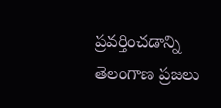ప్రవర్తించడాన్ని తెలంగాణ ప్రజలు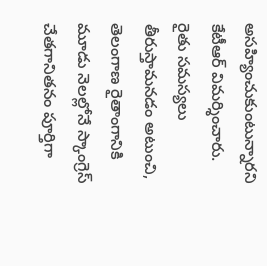అసహ్యించుకుంటున్నారని కేటీఆర్ విమర్శించారు. రైతు సమస్యలు తీరుస్తామనడం అటుంచి, తెలంగాణ రైతాంగానికి మూడు నెలల్లోనే స్కాంగ్రెస్ చేతగానితనం పూర్తిగా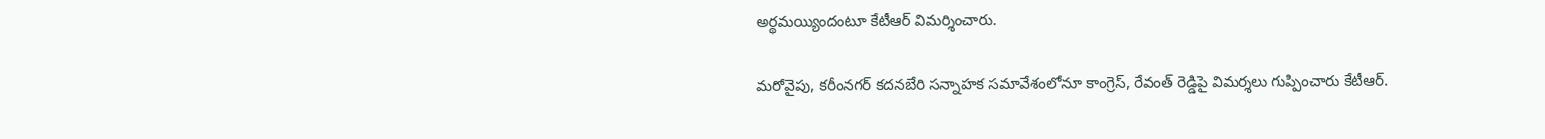అర్థమయ్యిందంటూ కేటీఆర్ విమర్శించారు.

మరోవైపు, కరీంనగర్ కదనబేరి సన్నాహక సమావేశంలోనూ కాంగ్రెస్, రేవంత్ రెడ్డిపై విమర్శలు గుప్పించారు కేటీఆర్.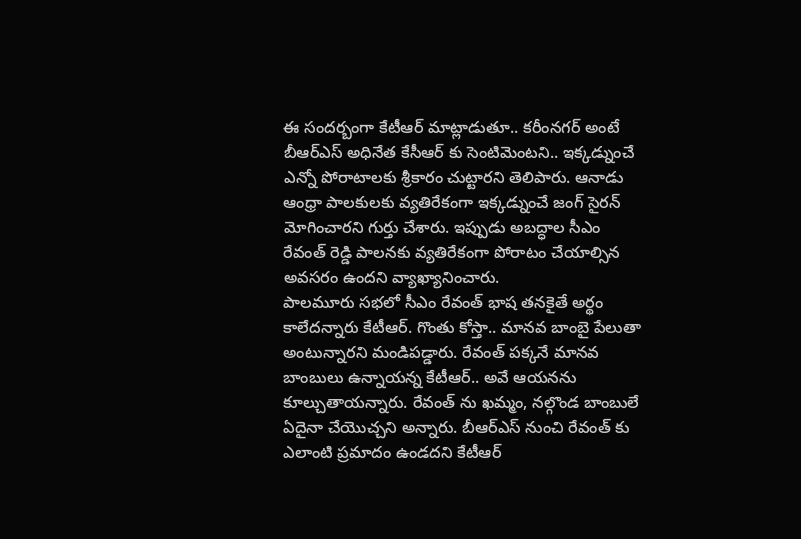ఈ సందర్బంగా కేటీఆర్ మాట్లాడుతూ.. కరీంనగర్ అంటే బీఆర్ఎస్ అధినేత కేసీఆర్ కు సెంటిమెంటని.. ఇక్కడ్నుంచే ఎన్నో పోరాటాలకు శ్రీకారం చుట్టారని తెలిపారు. ఆనాడు ఆంధ్రా పాలకులకు వ్యతిరేకంగా ఇక్కడ్నుంచే జంగ్ సైరన్ మోగించారని గుర్తు చేశారు. ఇప్పుడు అబద్ధాల సీఎం రేవంత్ రెడ్డి పాలనకు వ్యతిరేకంగా పోరాటం చేయాల్సిన అవసరం ఉందని వ్యాఖ్యానించారు.
పాలమూరు సభలో సీఎం రేవంత్ భాష తనకైతే అర్థం కాలేదన్నారు కేటీఆర్. గొంతు కోస్తా.. మానవ బాంబై పేలుతా అంటున్నారని మండిపడ్డారు. రేవంత్ పక్కనే మానవ బాంబులు ఉన్నాయన్న కేటీఆర్.. అవే ఆయనను కూల్చుతాయన్నారు. రేవంత్ ను ఖమ్మం, నల్గొండ బాంబులే ఏదైనా చేయొచ్చని అన్నారు. బీఆర్ఎస్ నుంచి రేవంత్ కు ఎలాంటి ప్రమాదం ఉండదని కేటీఆర్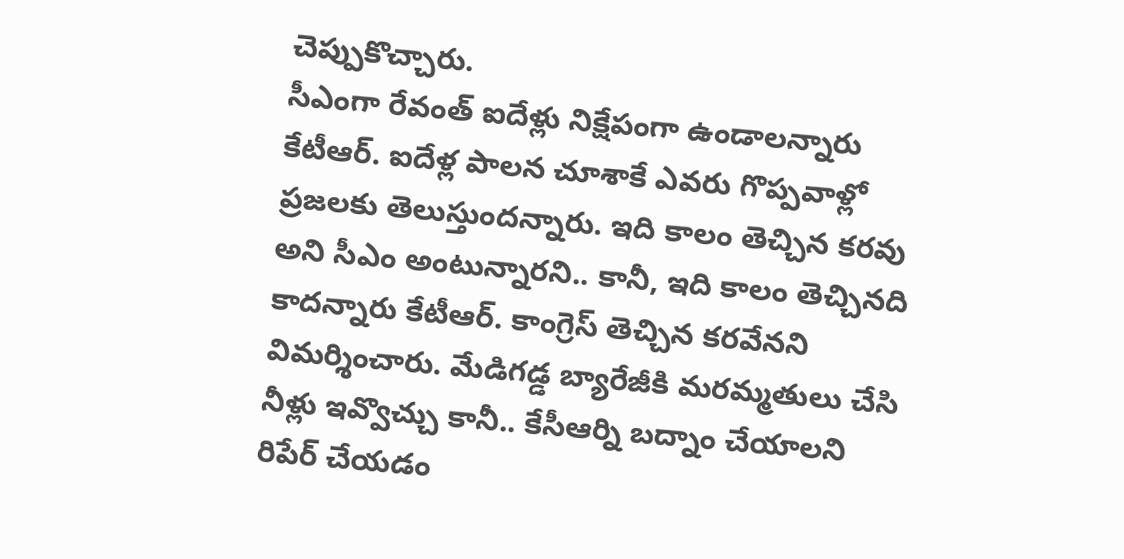చెప్పుకొచ్చారు.
సీఎంగా రేవంత్ ఐదేళ్లు నిక్షేపంగా ఉండాలన్నారు కేటీఆర్. ఐదేళ్ల పాలన చూశాకే ఎవరు గొప్పవాళ్లో ప్రజలకు తెలుస్తుందన్నారు. ఇది కాలం తెచ్చిన కరవు అని సీఎం అంటున్నారని.. కానీ, ఇది కాలం తెచ్చినది కాదన్నారు కేటీఆర్. కాంగ్రెస్ తెచ్చిన కరవేనని విమర్శించారు. మేడిగడ్డ బ్యారేజీకి మరమ్మతులు చేసి నీళ్లు ఇవ్వొచ్చు కానీ.. కేసీఆర్ని బద్నాం చేయాలని రిపేర్ చేయడం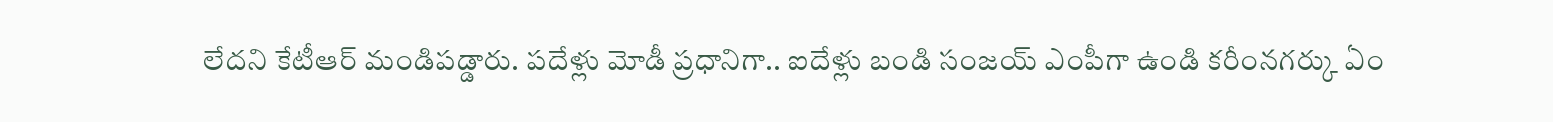లేదని కేటీఆర్ మండిపడ్డారు. పదేళ్లు మోడీ ప్రధానిగా.. ఐదేళ్లు బండి సంజయ్ ఎంపీగా ఉండి కరీంనగర్కు ఏం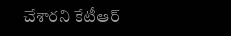చేశారని కేటీఆర్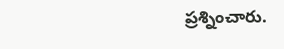ప్రశ్నించారు.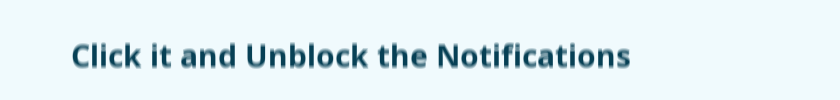Click it and Unblock the Notifications